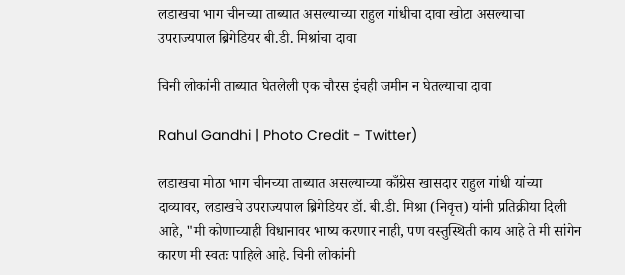लडाखचा भाग चीनच्या ताब्यात असल्याच्या राहुल गांधीचा दावा खोटा असल्याचा उपराज्यपाल ब्रिगेडियर बी.डी. मिश्रांचा दावा

चिनी लोकांनी ताब्यात घेतलेली एक चौरस इंचही जमीन न घेतल्याचा दावा

Rahul Gandhi | Photo Credit - Twitter)

लडाखचा मोठा भाग चीनच्या ताब्यात असल्याच्या काँग्रेस खासदार राहुल गांधी यांच्या दाव्यावर, लडाखचे उपराज्यपाल ब्रिगेडियर डॉ. बी.डी. मिश्रा (निवृत्त) यांनी प्रतिक्रीया दिली आहे, "मी कोणाच्याही विधानावर भाष्य करणार नाही, पण वस्तुस्थिती काय आहे ते मी सांगेन कारण मी स्वतः पाहिले आहे. चिनी लोकांनी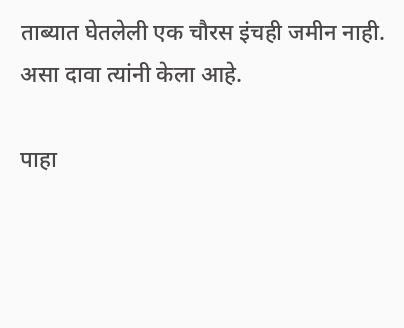ताब्यात घेतलेली एक चौरस इंचही जमीन नाही. असा दावा त्यांनी केला आहे.

पाहा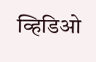व्हिडिओ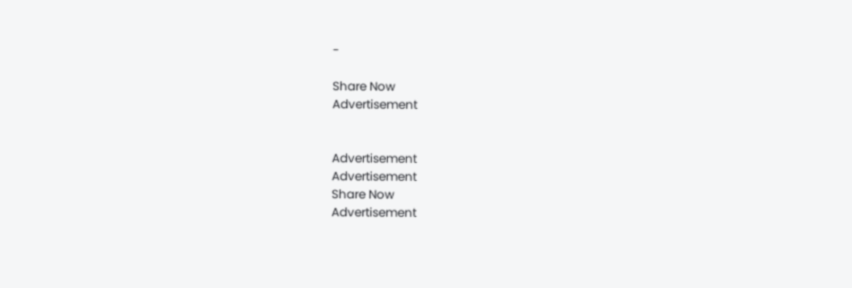-

Share Now
Advertisement


Advertisement
Advertisement
Share Now
Advertisement